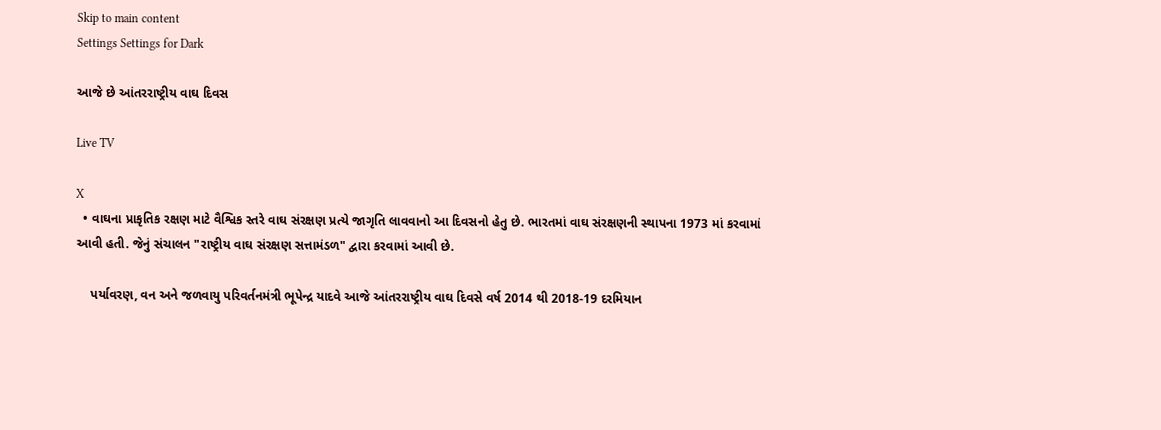Skip to main content
Settings Settings for Dark

આજે છે આંતરરાષ્ટ્રીય વાઘ દિવસ

Live TV

X
  • વાઘના પ્રાકૃતિક રક્ષણ માટે વૈશ્વિક સ્તરે વાઘ સંરક્ષણ પ્રત્યે જાગૃતિ લાવવાનો આ દિવસનો હેતુ છે. ભારતમાં વાઘ સંરક્ષણની સ્થાપના 1973 માં કરવામાં આવી હતી. જેનું સંચાલન "રાષ્ટ્રીય વાઘ સંરક્ષણ સત્તામંડળ" દ્વારા કરવામાં આવી છે.

    પર્યાવરણ, વન અને જળવાયુ પરિવર્તનમંત્રી ભૂપેન્દ્ર યાદવે આજે આંતરરાષ્ટ્રીય વાઘ દિવસે વર્ષ 2014 થી 2018-19 દરમિયાન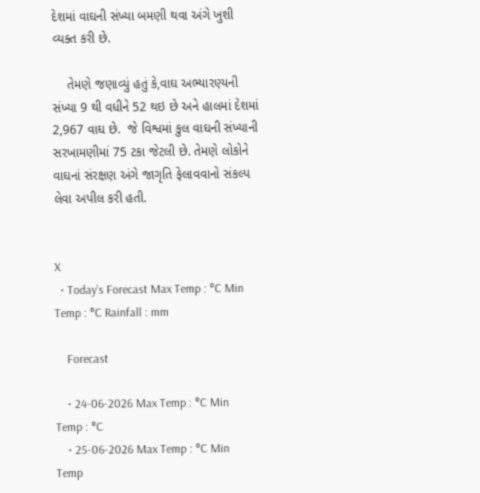દેશમાં વાઘની સંખ્યા બમણી થવા અંગે ખુશી વ્યક્ત કરી છે.

    તેમણે જણાવ્યું હતું કે,વાઘ અભ્યારણ્યની સંખ્યા 9 થી વધીને 52 થઇ છે અને હાલમાં દેશમાં 2,967 વાઘ છે.  જે વિશ્વમાં કુલ વાઘની સંખ્યાની સરખામણીમાં 75 ટકા જેટલી છે. તેમણે લોકોને વાઘનાં સંરક્ષણ અંગે જાગૃતિ ફેલાવવાનો સંકલ્પ લેવા અપીલ કરી હતી.


X
  • Today’s Forecast Max Temp : °C Min Temp : °C Rainfall : mm

    Forecast

    • 24-06-2026 Max Temp : °C Min Temp : °C
    • 25-06-2026 Max Temp : °C Min Temp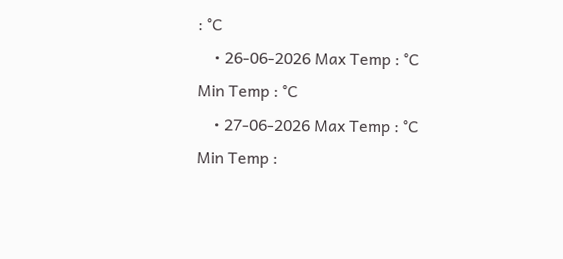: °C
    • 26-06-2026 Max Temp : °C Min Temp : °C
    • 27-06-2026 Max Temp : °C Min Temp :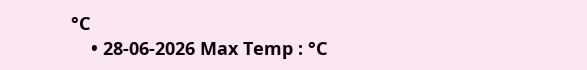°C
    • 28-06-2026 Max Temp : °C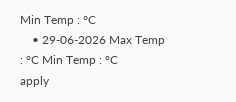Min Temp : °C
    • 29-06-2026 Max Temp : °C Min Temp : °C
apply